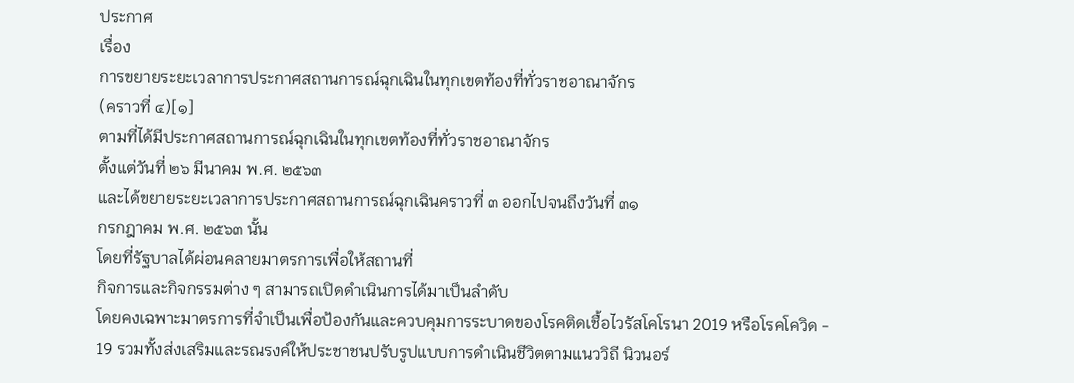ประกาศ
เรื่อง
การขยายระยะเวลาการประกาศสถานการณ์ฉุกเฉินในทุกเขตท้องที่ทั่วราชอาณาจักร
(คราวที่ ๔)[๑]
ตามที่ได้มีประกาศสถานการณ์ฉุกเฉินในทุกเขตท้องที่ทั่วราชอาณาจักร
ตั้งแต่วันที่ ๒๖ มีนาคม พ.ศ. ๒๕๖๓
และได้ขยายระยะเวลาการประกาศสถานการณ์ฉุกเฉินคราวที่ ๓ ออกไปจนถึงวันที่ ๓๑
กรกฎาคม พ.ศ. ๒๕๖๓ นั้น
โดยที่รัฐบาลได้ผ่อนคลายมาตรการเพื่อให้สถานที่
กิจการและกิจกรรมต่าง ๆ สามารถเปิดดำเนินการได้มาเป็นลำดับ
โดยคงเฉพาะมาตรการที่จำเป็นเพื่อป้องกันและควบคุมการระบาดของโรคติดเชื้อไวรัสโคโรนา 2019 หรือโรคโควิด - 19 รวมทั้งส่งเสริมและรณรงค์ให้ประชาชนปรับรูปแบบการดำเนินชีวิตตามแนววิถี นิวนอร์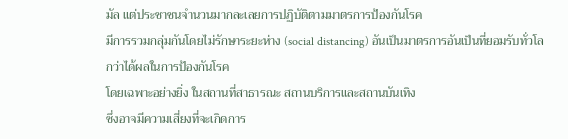มัล แต่ประชาชนจำนวนมากละเลยการปฏิบัติตามมาตรการป้องกันโรค
มีการรวมกลุ่มกันโดยไม่รักษาระยะห่าง (social distancing) อันเป็นมาตรการอันเป็นที่ยอมรับทั่วโลกว่าได้ผลในการป้องกันโรค
โดยเฉพาะอย่างยิ่ง ในสถานที่สาธารณะ สถานบริการและสถานบันเทิง
ซึ่งอาจมีความเสี่ยงที่จะเกิดการ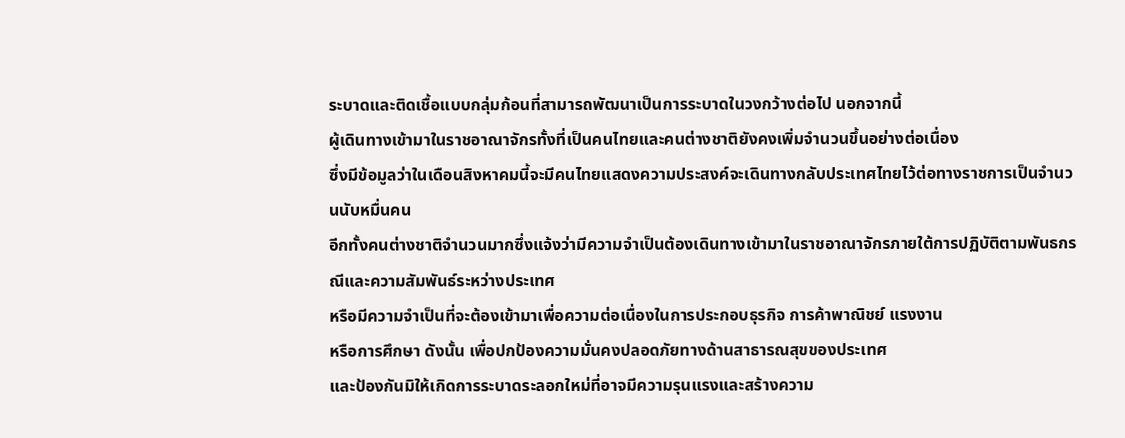ระบาดและติดเชื้อแบบกลุ่มก้อนที่สามารถพัฒนาเป็นการระบาดในวงกว้างต่อไป นอกจากนี้
ผู้เดินทางเข้ามาในราชอาณาจักรทั้งที่เป็นคนไทยและคนต่างชาติยังคงเพิ่มจำนวนขึ้นอย่างต่อเนื่อง
ซึ่งมีข้อมูลว่าในเดือนสิงหาคมนี้จะมีคนไทยแสดงความประสงค์จะเดินทางกลับประเทศไทยไว้ต่อทางราชการเป็นจำนวนนับหมื่นคน
อีกทั้งคนต่างชาติจำนวนมากซึ่งแจ้งว่ามีความจำเป็นต้องเดินทางเข้ามาในราชอาณาจักรภายใต้การปฏิบัติตามพันธกรณีและความสัมพันธ์ระหว่างประเทศ
หรือมีความจำเป็นที่จะต้องเข้ามาเพื่อความต่อเนื่องในการประกอบธุรกิจ การค้าพาณิชย์ แรงงาน
หรือการศึกษา ดังนั้น เพื่อปกป้องความมั่นคงปลอดภัยทางด้านสาธารณสุขของประเทศ
และป้องกันมิให้เกิดการระบาดระลอกใหม่ที่อาจมีความรุนแรงและสร้างความ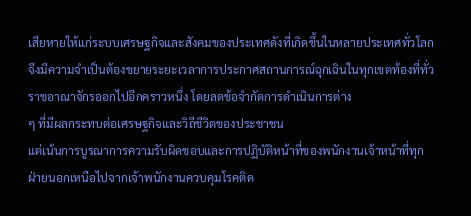เสียหายให้แก่ระบบเศรษฐกิจและสังคมของประเทศดังที่เกิดขึ้นในหลายประเทศทั่วโลก จึงมีความจำเป็นต้องขยายระยะเวลาการประกาศสถานการณ์ฉุกเฉินในทุกเขตท้องที่ทั่วราชอาณาจักรออกไปอีกคราวหนึ่ง โดยลดข้อจำกัดการดำเนินการต่าง
ๆ ที่มีผลกระทบต่อเศรษฐกิจและวิถีชีวิตของประชาชน
แต่เน้นการบูรณาการความรับผิดชอบและการปฏิบัติหน้าที่ของพนักงานเจ้าหน้าที่ทุกฝ่ายนอกเหนือไปจากเจ้าพนักงานควบคุมโรคติด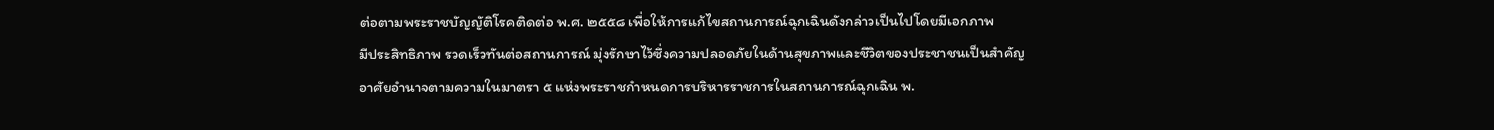ต่อตามพระราชบัญญัติโรคติดต่อ พ.ศ. ๒๕๕๘ เพื่อให้การแก้ไขสถานการณ์ฉุกเฉินดังกล่าวเป็นไปโดยมีเอกภาพ
มีประสิทธิภาพ รวดเร็วทันต่อสถานการณ์ มุ่งรักษาไว้ซึ่งความปลอดภัยในด้านสุขภาพและชีวิตของประชาชนเป็นสำคัญ
อาศัยอำนาจตามความในมาตรา ๕ แห่งพระราชกำหนดการบริหารราชการในสถานการณ์ฉุกเฉิน พ.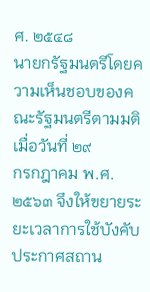ศ. ๒๕๔๘
นายกรัฐมนตรีโดยความเห็นชอบของคณะรัฐมนตรีตามมติเมื่อวันที่ ๒๙
กรกฎาคม พ.ศ. ๒๕๖๓ จึงให้ขยายระยะเวลาการใช้บังคับประกาศสถาน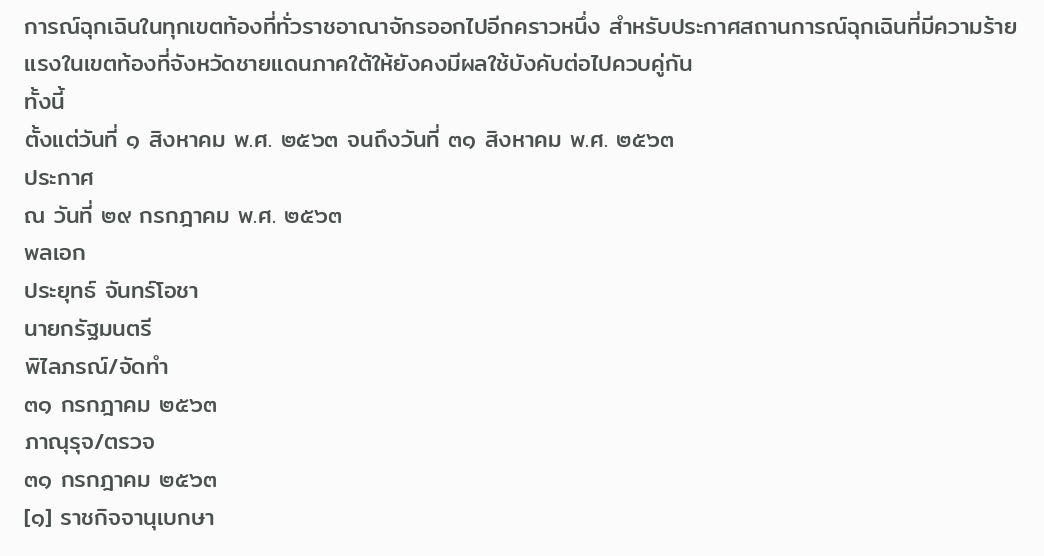การณ์ฉุกเฉินในทุกเขตท้องที่ทั่วราชอาณาจักรออกไปอีกคราวหนึ่ง สำหรับประกาศสถานการณ์ฉุกเฉินที่มีความร้ายแรงในเขตท้องที่จังหวัดชายแดนภาคใต้ให้ยังคงมีผลใช้บังคับต่อไปควบคู่กัน
ทั้งนี้
ตั้งแต่วันที่ ๑ สิงหาคม พ.ศ. ๒๕๖๓ จนถึงวันที่ ๓๑ สิงหาคม พ.ศ. ๒๕๖๓
ประกาศ
ณ วันที่ ๒๙ กรกฎาคม พ.ศ. ๒๕๖๓
พลเอก
ประยุทธ์ จันทร์โอชา
นายกรัฐมนตรี
พิไลภรณ์/จัดทำ
๓๑ กรกฎาคม ๒๕๖๓
ภาณุรุจ/ตรวจ
๓๑ กรกฎาคม ๒๕๖๓
[๑] ราชกิจจานุเบกษา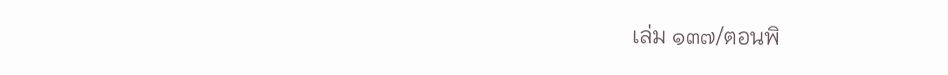เล่ม ๑๓๗/ตอนพิ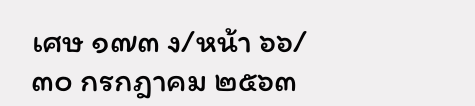เศษ ๑๗๓ ง/หน้า ๖๖/๓๐ กรกฎาคม ๒๕๖๓